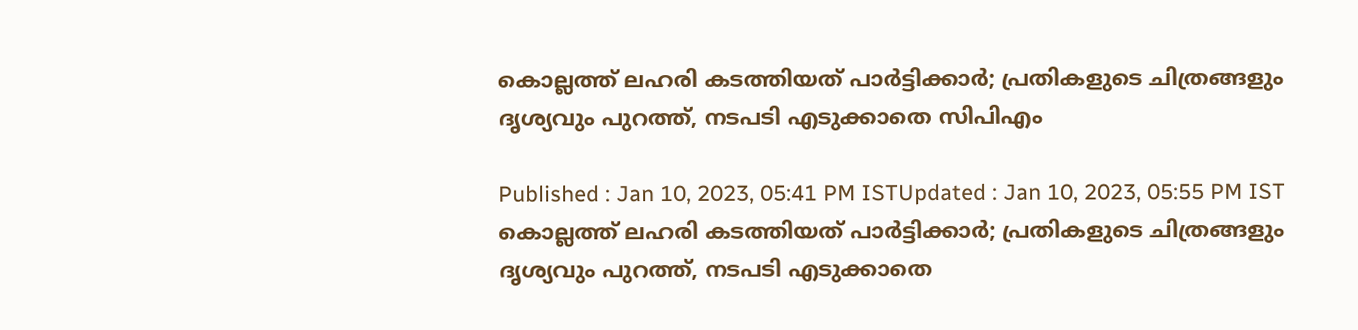കൊല്ലത്ത് ലഹരി കടത്തിയത് പാര്‍ട്ടിക്കാര്‍; പ്രതികളുടെ ചിത്രങ്ങളും ദൃശ്യവും പുറത്ത്, നടപടി എടുക്കാതെ സിപിഎം

Published : Jan 10, 2023, 05:41 PM ISTUpdated : Jan 10, 2023, 05:55 PM IST
കൊല്ലത്ത് ലഹരി കടത്തിയത് പാര്‍ട്ടിക്കാര്‍; പ്രതികളുടെ ചിത്രങ്ങളും ദൃശ്യവും പുറത്ത്, നടപടി എടുക്കാതെ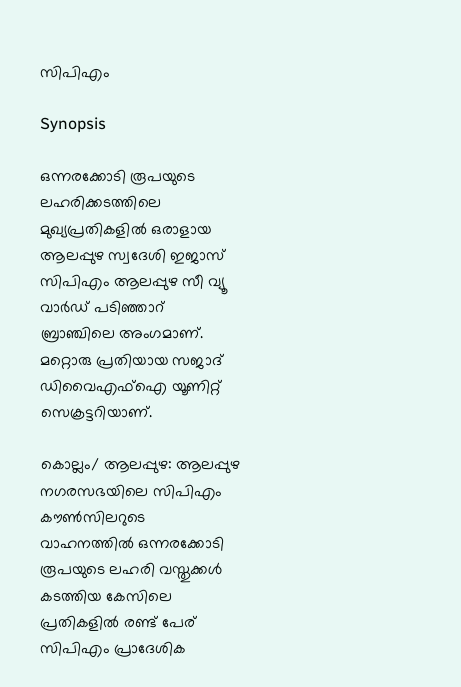സിപിഎം

Synopsis

ഒന്നരക്കോടി രൂപയുടെ ലഹരിക്കടത്തിലെ മുഖ്യപ്രതികളില്‍ ഒരാളായ ആലപ്പുഴ സ്വദേശി ഇജാസ് സിപിഎം ആലപ്പുഴ സീ വ്യൂ വാർഡ് പടിഞ്ഞാറ് ബ്രാഞ്ചിലെ അംഗമാണ്. മറ്റൊരു പ്രതിയായ സജാദ് ഡിവൈഎഫ്ഐ യൂണിറ്റ് സെക്രട്ടറിയാണ്.

കൊല്ലം/ ആലപ്പുഴ: ആലപ്പുഴ നഗരസഭയിലെ സിപിഎം കൗണ്‍സിലറുടെ വാഹനത്തില്‍ ഒന്നരക്കോടി രൂപയുടെ ലഹരി വസ്തുക്കള്‍ കടത്തിയ കേസിലെ പ്രതികളില്‍ രണ്ട് പേര് സിപിഎം പ്രാദേശിക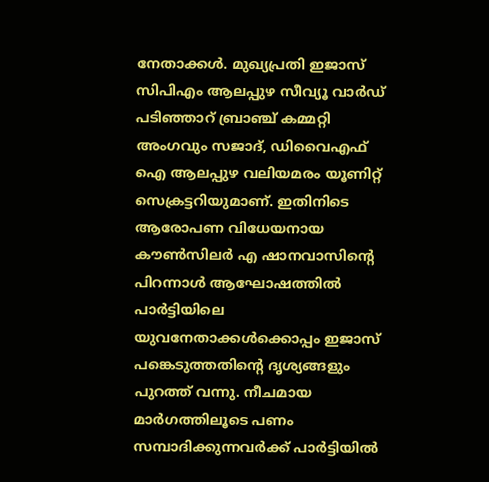നേതാക്കള്‍. മുഖ്യപ്രതി ഇജാസ്  സിപിഎം ആലപ്പുഴ സീവ്യൂ വാര്‍ഡ് പടിഞ്ഞാറ് ബ്രാഞ്ച് കമ്മറ്റി അംഗവും സജാദ്, ഡിവൈഎഫ് ഐ ആലപ്പുഴ വലിയമരം യൂണിറ്റ് സെക്രട്ടറിയുമാണ്. ഇതിനിടെ ആരോപണ വിധേയനായ കൗണ്‍സിലര്‍ എ ഷാനവാസിന്‍റെ പിറന്നാൾ ആഘോഷത്തിൽ പാര്‍ട്ടിയിലെ യുവനേതാക്കള്‍ക്കൊപ്പം ഇജാസ് പങ്കെടുത്തതിന്റെ ദൃശ്യങ്ങളും പുറത്ത് വന്നു. നീചമായ മാര്‍ഗത്തിലൂടെ പണം സമ്പാദിക്കുന്നവര്‍ക്ക് പാര്‍ട്ടിയില്‍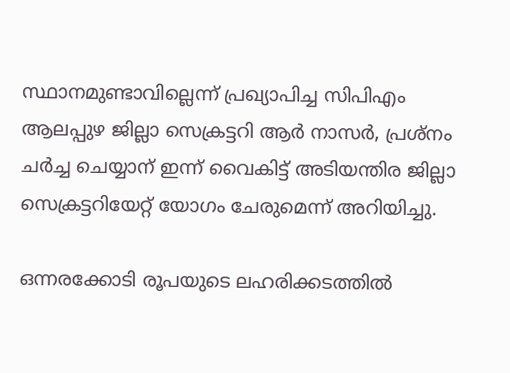സ്ഥാനമുണ്ടാവില്ലെന്ന് പ്രഖ്യാപിച്ച സിപിഎം ആലപ്പുഴ ജില്ലാ സെക്രട്ടറി ആര്‍ നാസര്‍, പ്രശ്നം ചര്‍ച്ച ചെയ്യാന് ഇന്ന് വൈകിട്ട് അടിയന്തിര ജില്ലാ സെക്രട്ടറിയേറ്റ് യോഗം ചേരുമെന്ന് അറിയിച്ചു.

ഒന്നരക്കോടി രൂപയുടെ ലഹരിക്കടത്തില്‍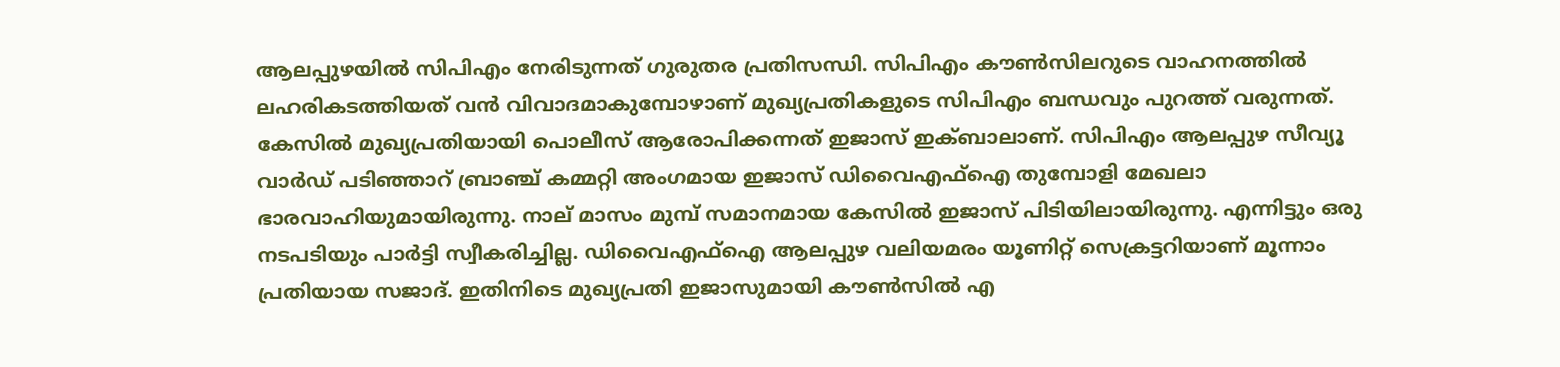ആലപ്പുഴയില്‍ സിപിഎം നേരിടുന്നത് ഗുരുതര പ്രതിസന്ധി. സിപിഎം കൗണ്‍സിലറുടെ വാഹനത്തില്‍ ലഹരികടത്തിയത് വന്‍ വിവാദമാകുമ്പോഴാണ് മുഖ്യപ്രതികളുടെ സിപിഎം ബന്ധവും പുറത്ത് വരുന്നത്. കേസില്‍ മുഖ്യപ്രതിയായി പൊലീസ് ആരോപിക്കന്നത് ഇജാസ് ഇക്ബാലാണ്. സിപിഎം ആലപ്പുഴ സീവ്യൂ വാര്‍ഡ് പടിഞ്ഞാറ് ബ്രാഞ്ച് കമ്മറ്റി അംഗമായ ഇജാസ് ഡിവൈഎഫ്ഐ തുമ്പോളി മേഖലാ ഭാരവാഹിയുമായിരുന്നു. നാല് മാസം മുമ്പ് സമാനമായ കേസില്‍ ഇജാസ് പിടിയിലായിരുന്നു. എന്നിട്ടും ഒരു നടപടിയും പാര്‍ട്ടി സ്വീകരിച്ചില്ല. ഡിവൈഎഫ്ഐ ആലപ്പുഴ വലിയമരം യൂണിറ്റ് സെക്രട്ടറിയാണ് മൂന്നാം പ്രതിയായ സജാദ്. ഇതിനിടെ മുഖ്യപ്രതി ഇജാസുമായി കൗണ്‍സില്‍ എ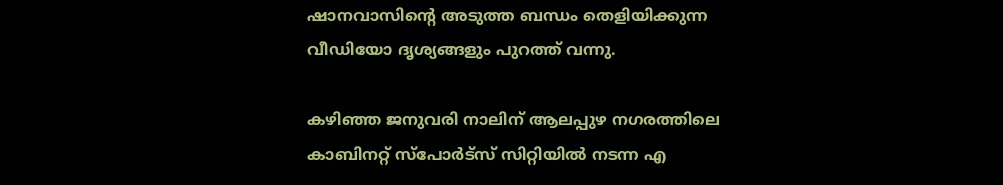ഷാനവാസിന്‍റെ അടുത്ത ബന്ധം തെളിയിക്കുന്ന വീഡിയോ ദൃശ്യങ്ങളും പുറത്ത് വന്നു.

കഴിഞ്ഞ ജനുവരി നാലിന് ആലപ്പുഴ നഗരത്തിലെ കാബിനറ്റ് സ്പോര്‍ട്സ് സിറ്റിയില്‍ നടന്ന എ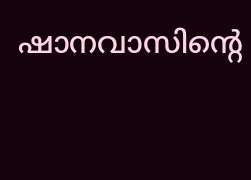ഷാനവാസിന്‍റെ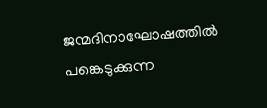ജന്മദിനാഘോഷത്തില്‍ പങ്കെടുക്കുന്ന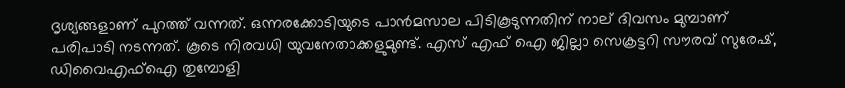ദൃശ്യങ്ങളാണ് പുറത്ത് വന്നത്. ഒന്നരക്കോടിയുടെ പാന്‍മസാല പിടികൂടുന്നതിന് നാല് ദിവസം മുമ്പാണ് പരിപാടി നടന്നത്. കൂടെ നിരവധി യുവനേതാക്കളുമുണ്ട്. എസ് എഫ് ഐ ജില്ലാ സെക്രട്ടറി സൗരവ് സുരേഷ്, ഡിവൈഎഫ്ഐ തുമ്പോളി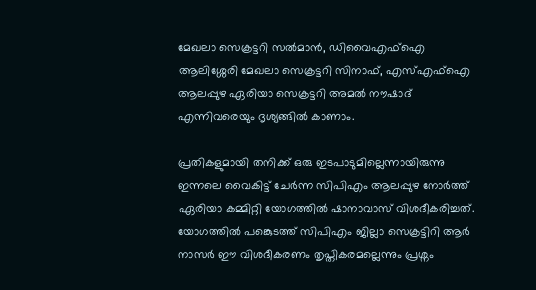മേഖലാ സെക്രട്ടറി സൽമാൻ, ഡിവൈഎഫ്ഐ ആലിശ്ശേരി മേഖലാ സെക്രട്ടറി സിനാഫ്, എസ്എഫ്ഐ ആലപ്പുഴ ഏരിയാ സെക്രട്ടറി അമല്‍ നൗഷാദ് എന്നിവരെയും ദൃശ്യങ്ങില്‍ കാണാം.

പ്രതികളുമായി തനിക്ക് ഒരു ഇടപാടുമില്ലെന്നായിരുന്നു ഇന്നലെ വൈകിട്ട് ചേര്‍ന്ന സിപിഎം ആലപ്പുഴ നോര്‍ത്ത് ഏരിയാ കമ്മിറ്റി യോഗത്തില്‍ ഷാനാവാസ് വിശദീകരിച്ചത്. യോഗത്തില്‍ പങ്കെുടത്ത് സിപിഎം ജില്ലാ സെക്രട്ടിറി ആര്‍ നാസര്‍ ഈ വിശദീകരണം തൃപ്തികരമല്ലെന്നും പ്രശ്നം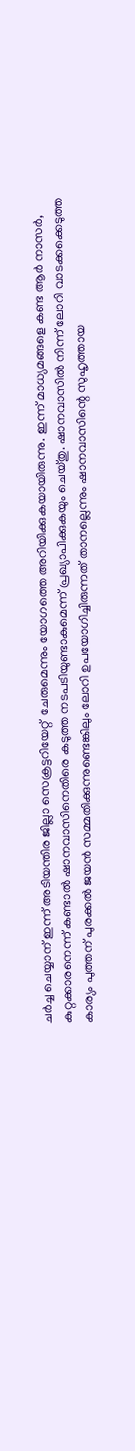ചര്‍ച്ച ചെയ്യാന് ഇന്ന് അടിയന്തിര ജില്ലാ സെക്രട്ടറിയേറ്റ്  ചേരുമെന്നും യോഗത്തെ അറിയിക്കുകയായിരുന്നു. ഇന്ന് മാധ്യമങ്ങളെ കണ്ട ആര്‍ നാസര്‍, കുറ്റക്കാരനെന്ന് കണ്ടാല്‍ ഷാനവാസിനെതിരെ കടുത്ത നടപടിയുണ്ടാകുമെന്ന് പ്രഖ്യാപിക്കുകയും ചെയ്തു. ഷാനവാസില്‍ നിന്ന് ലോറി വാടക്കക്കെടുത്ത കാര്യം പുത്തന് പുരക്കല്‍ ജയൻ സമ്മതിക്കുന്നുണ്ടെങ്കിലും ലോറി ഉപയോഗിച്ചിരുന്നത് താനല്ലെന്നും ഷാനവാസിന്റെ സുഹൃത്തായ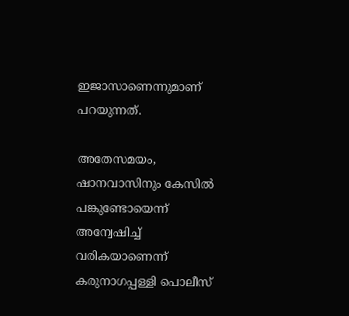ഇജാസാണെന്നുമാണ് പറയുന്നത്.

അതേസമയം, ഷാനവാസിനും കേസിൽ പങ്കുണ്ടോയെന്ന് അന്വേഷിച്ച് വരികയാണെന്ന് കരുനാഗപ്പള്ളി പൊലീസ്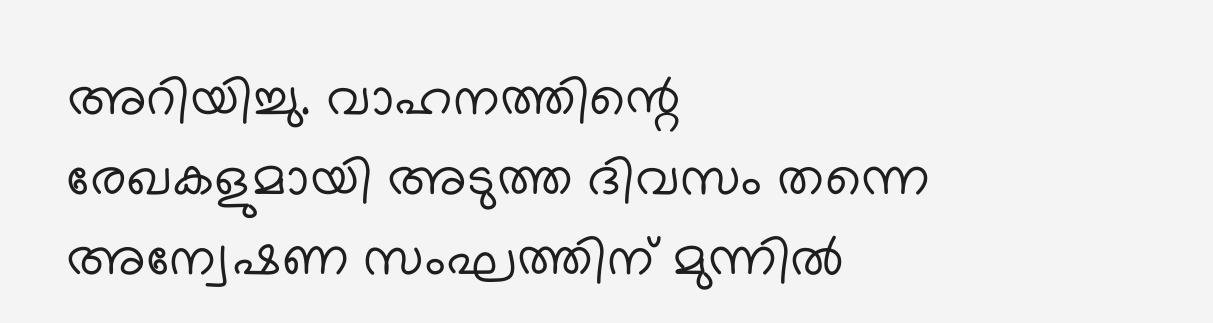അറിയിച്ചു. വാഹനത്തിന്റെ രേഖകളുമായി അടുത്ത ദിവസം തന്നെ അന്വേഷണ സംഘത്തിന് മുന്നിൽ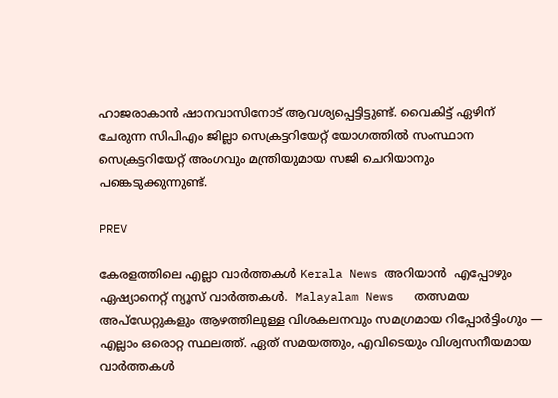ഹാജരാകാന്‍ ഷാനവാസിനോട് ആവശ്യപ്പെട്ടിട്ടുണ്ട്. വൈകിട്ട് ഏഴിന് ചേരുന്ന സിപിഎം ജില്ലാ സെക്രട്ടറിയേറ്റ് യോഗത്തില്‍ സംസ്ഥാന സെക്രട്ടറിയേറ്റ് അംഗവും മന്ത്രിയുമായ സജി ചെറിയാനും പങ്കെടുക്കുന്നുണ്ട്.

PREV

കേരളത്തിലെ എല്ലാ വാർത്തകൾ Kerala News അറിയാൻ  എപ്പോഴും ഏഷ്യാനെറ്റ് ന്യൂസ് വാർത്തകൾ.  Malayalam News   തത്സമയ അപ്‌ഡേറ്റുകളും ആഴത്തിലുള്ള വിശകലനവും സമഗ്രമായ റിപ്പോർട്ടിംഗും — എല്ലാം ഒരൊറ്റ സ്ഥലത്ത്. ഏത് സമയത്തും, എവിടെയും വിശ്വസനീയമായ വാർത്തകൾ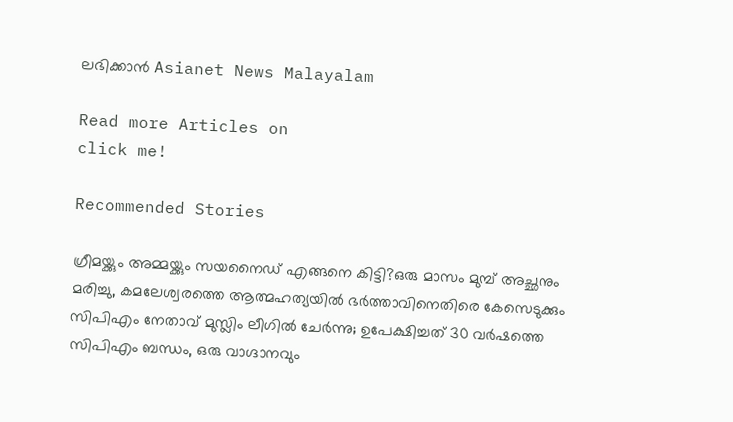ലഭിക്കാൻ Asianet News Malayalam

Read more Articles on
click me!

Recommended Stories

ഗ്രീമയ്ക്കും അമ്മയ്ക്കും സയനൈഡ് എങ്ങനെ കിട്ടി?ഒരു മാസം മുമ്പ് അച്ഛനും മരിച്ചു, കമലേശ്വരത്തെ ആത്മഹത്യയിൽ ഭർത്താവിനെതിരെ കേസെടുക്കും
സിപിഎം നേതാവ് മുസ്ലിം ലീഗിൽ ചേർന്നു; ഉപേക്ഷിച്ചത് 30 വർഷത്തെ സിപിഎം ബന്ധം, ഒരു വാഗ്ദാനവും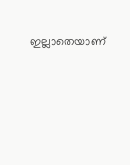ഇല്ലാതെയാണ്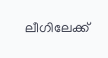ലീഗിലേക്ക്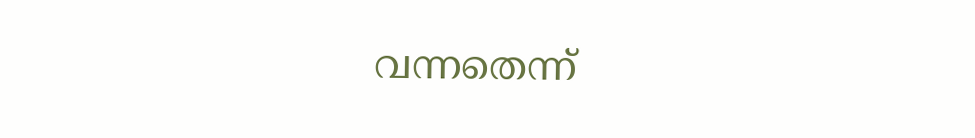വന്നതെന്ന്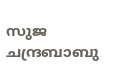സുജ ചന്ദ്രബാബു